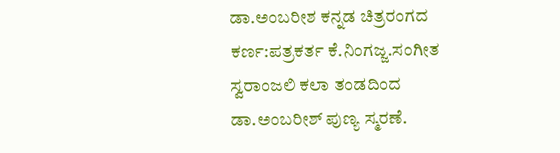ಡಾ.ಅಂಬರೀಶ ಕನ್ನಡ ಚಿತ್ರರಂಗದ ಕರ್ಣ:ಪತ್ರಕರ್ತ ಕೆ.ನಿಂಗಜ್ಜ.ಸಂಗೀತ ಸ್ವರಾಂಜಲಿ ಕಲಾ ತಂಡದಿಂದ ಡಾ.ಅಂಬರೀಶ್ ಪುಣ್ಯ ಸ್ಮರಣೆ.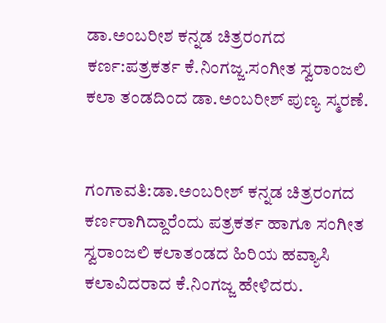ಡಾ.ಅಂಬರೀಶ ಕನ್ನಡ ಚಿತ್ರರಂಗದ ಕರ್ಣ:ಪತ್ರಕರ್ತ ಕೆ.ನಿಂಗಜ್ಜ.ಸಂಗೀತ ಸ್ವರಾಂಜಲಿ ಕಲಾ ತಂಡದಿಂದ ಡಾ.ಅಂಬರೀಶ್ ಪುಣ್ಯ ಸ್ಮರಣೆ.


ಗಂಗಾವತಿ:ಡಾ.ಅಂಬರೀಶ್ ಕನ್ನಡ ಚಿತ್ರರಂಗದ ಕರ್ಣರಾಗಿದ್ದಾರೆಂದು ಪತ್ರಕರ್ತ ಹಾಗೂ ಸಂಗೀತ ಸ್ವರಾಂಜಲಿ ಕಲಾತಂಡದ ಹಿರಿಯ ಹವ್ಯಾಸಿ ಕಲಾವಿದರಾದ ಕೆ.ನಿಂಗಜ್ಜ ಹೇಳಿದರು.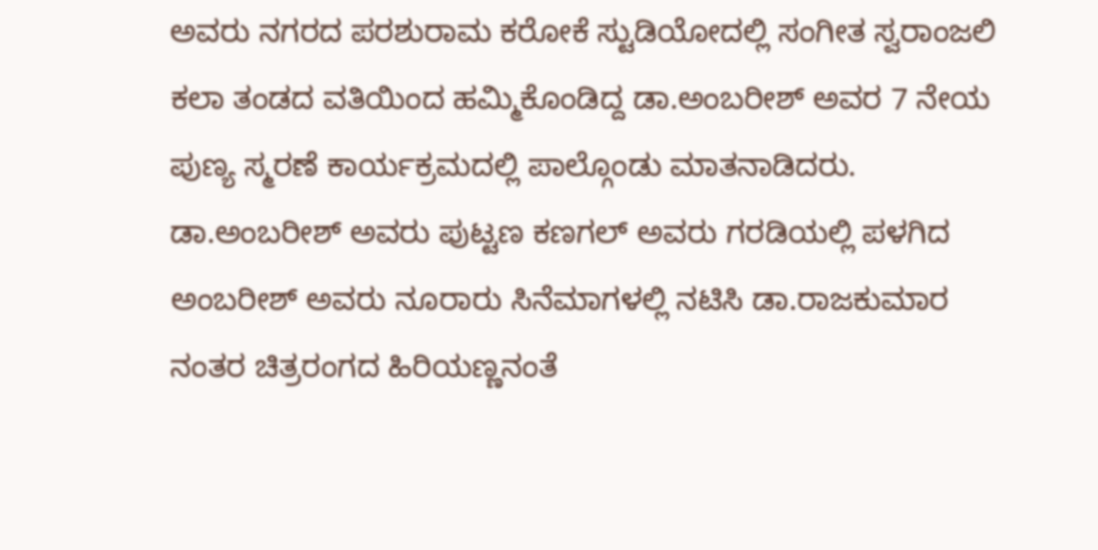ಅವರು ನಗರದ ಪರಶುರಾಮ ಕರೋಕೆ ಸ್ಟುಡಿಯೋದಲ್ಲಿ ಸಂಗೀತ ಸ್ವರಾಂಜಲಿ ಕಲಾ ತಂಡದ ವತಿಯಿಂದ ಹಮ್ಮಿಕೊಂಡಿದ್ದ ಡಾ.ಅಂಬರೀಶ್ ಅವರ 7 ನೇಯ ಪುಣ್ಯ ಸ್ಮರಣೆ ಕಾರ್ಯಕ್ರಮದಲ್ಲಿ ಪಾಲ್ಗೊಂಡು ಮಾತನಾಡಿದರು.
ಡಾ.ಅಂಬರೀಶ್ ಅವರು ಪುಟ್ಟಣ ಕಣಗಲ್ ಅವರು ಗರಡಿಯಲ್ಲಿ ಪಳಗಿದ ಅಂಬರೀಶ್ ಅವರು ನೂರಾರು ಸಿನೆಮಾಗಳಲ್ಲಿ ನಟಿಸಿ ಡಾ.ರಾಜಕುಮಾರ ನಂತರ ಚಿತ್ರರಂಗದ ಹಿರಿಯಣ್ಣನಂತೆ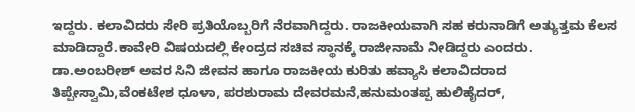ಇದ್ದರು. ಕಲಾವಿದರು ಸೇರಿ ಪ್ರತಿಯೊಬ್ಬರಿಗೆ ನೆರವಾಗಿದ್ದರು. ರಾಜಕೀಯವಾಗಿ ಸಹ ಕರುನಾಡಿಗೆ ಅತ್ಯುತ್ತಮ ಕೆಲಸ ಮಾಡಿದ್ದಾರೆ.ಕಾವೇರಿ ವಿಷಯದಲ್ಲಿ ಕೇಂದ್ರದ ಸಚಿವ ಸ್ಥಾನಕ್ಕೆ ರಾಜೀನಾಮೆ ನೀಡಿದ್ದರು ಎಂದರು.
ಡಾ.ಅಂಬರೀಶ್ ಅವರ ಸಿನಿ ಜೀವನ ಹಾಗೂ ರಾಜಕೀಯ ಕುರಿತು ಹವ್ಯಾಸಿ ಕಲಾವಿದರಾದ ತಿಪ್ಪೇಸ್ವಾಮಿ,ವೆಂಕಟೇಶ ಧೂಳಾ, ಪರಶುರಾಮ ದೇವರಮನೆ,ಹನುಮಂತಪ್ಪ ಹುಲಿಹೈದರ್,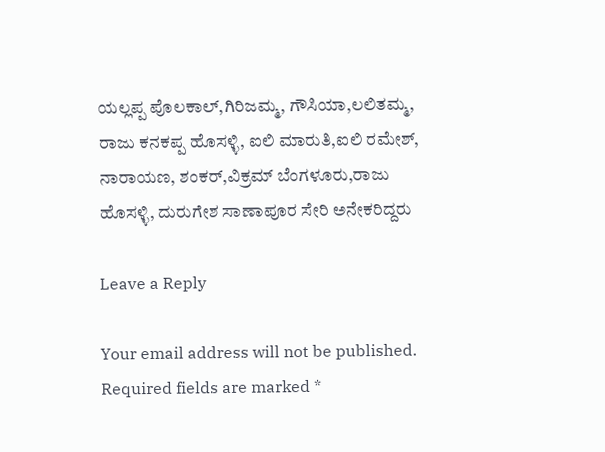ಯಲ್ಲಪ್ಪ ಪೊಲಕಾಲ್,ಗಿರಿಜಮ್ಮ, ಗೌಸಿಯಾ,ಲಲಿತಮ್ಮ, ರಾಜು ಕನಕಪ್ಪ ಹೊಸಳ್ಳಿ, ಐಲಿ ಮಾರುತಿ,ಐಲಿ ರಮೇಶ್‌, ನಾರಾಯಣ, ಶಂಕರ್,ವಿಕ್ರಮ್ ಬೆಂಗಳೂರು,ರಾಜು ಹೊಸಳ್ಳಿ, ದುರುಗೇಶ ಸಾಣಾಪೂರ ಸೇರಿ ಅನೇಕರಿದ್ದರು

Leave a Reply

Your email address will not be published. Required fields are marked *